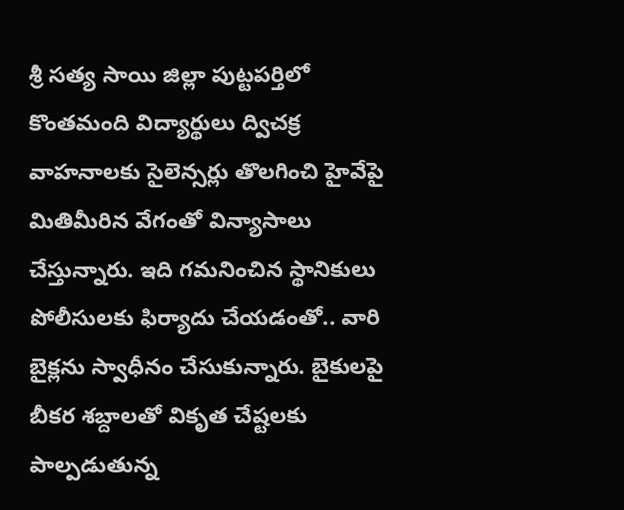శ్రీ సత్య సాయి జిల్లా పుట్టపర్తిలో కొంతమంది విద్యార్థులు ద్విచక్ర వాహనాలకు సైలెన్సర్లు తొలగించి హైవేపై మితిమీరిన వేగంతో విన్యాసాలు చేస్తున్నారు. ఇది గమనించిన స్థానికులు పోలీసులకు ఫిర్యాదు చేయడంతో.. వారి బైక్లను స్వాధీనం చేసుకున్నారు. బైకులపై బీకర శబ్దాలతో వికృత చేష్టలకు పాల్పడుతున్న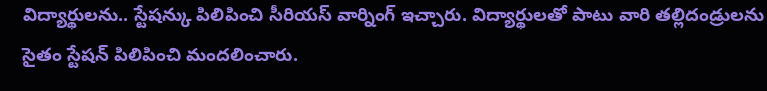విద్యార్థులను.. స్టేషన్కు పిలిపించి సీరియస్ వార్నింగ్ ఇచ్చారు. విద్యార్థులతో పాటు వారి తల్లిదండ్రులను సైతం స్టేషన్ పిలిపించి మందలించారు.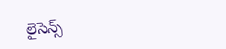లైసెన్స్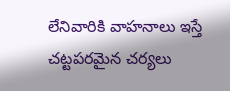లేనివారికి వాహనాలు ఇస్తే చట్టపరమైన చర్యలు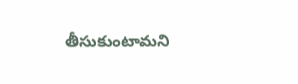తీసుకుంటామని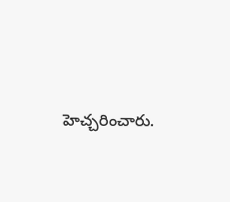హెచ్చరించారు.